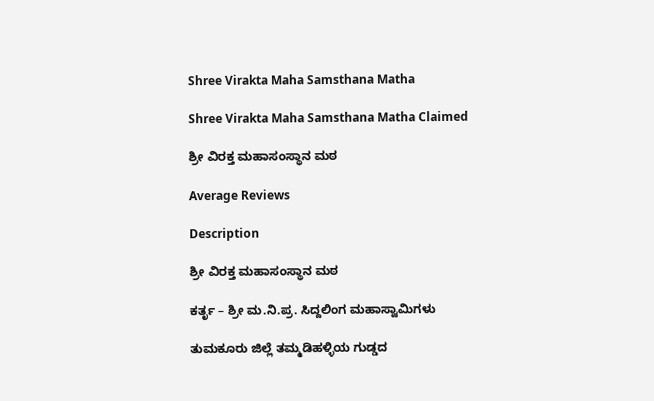Shree Virakta Maha Samsthana Matha

Shree Virakta Maha Samsthana Matha Claimed

ಶ್ರೀ ವಿರಕ್ತ ಮಹಾಸಂಸ್ಥಾನ ಮಠ

Average Reviews

Description

ಶ್ರೀ ವಿರಕ್ತ ಮಹಾಸಂಸ್ಥಾನ ಮಠ

ಕರ್ತೃ – ಶ್ರೀ ಮ.ನಿ.ಪ್ರ. ಸಿದ್ದಲಿಂಗ ಮಹಾಸ್ವಾಮಿಗಳು

ತುಮಕೂರು ಜಿಲ್ಲೆ ತಮ್ಮಡಿಹಳ್ಳಿಯ ಗುಡ್ಡದ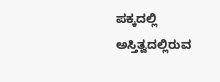ಪಕ್ಕದಲ್ಲಿ ಅಸ್ತಿತ್ವದಲ್ಲಿರುವ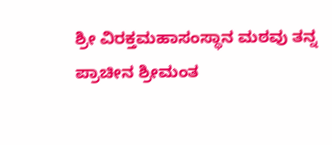ಶ್ರೀ ವಿರಕ್ತಮಹಾಸಂಸ್ಥಾನ ಮಠವು ತನ್ನ ಪ್ರಾಚೀನ ಶ್ರೀಮಂತ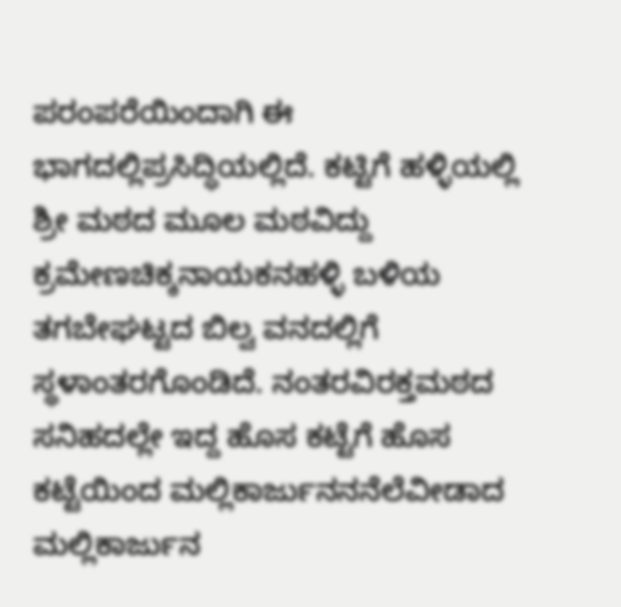ಪರಂಪರೆಯಿಂದಾಗಿ ಈ ಭಾಗದಲ್ಲಿಪ್ರಸಿದ್ಧಿಯಲ್ಲಿದೆ. ಕಟ್ಟಿಗೆ ಹಳ್ಳಿಯಲ್ಲಿ ಶ್ರೀ ಮಠದ ಮೂಲ ಮಠವಿದ್ದು ಕ್ರಮೇಣಚಿಕ್ಕನಾಯಕನಹಳ್ಳಿ ಬಳಿಯ ತಗಬೇಘಟ್ಟದ ಬಿಲ್ವ ವನದಲ್ಲಿಗೆ ಸ್ಥಳಾಂತರಗೊಂಡಿದೆ. ನಂತರವಿರಕ್ತಮಠದ ಸನಿಹದಲ್ಲೇ ಇದ್ದ ಹೊಸ ಕಟ್ಟೆಗೆ ಹೊಸ ಕಟ್ಟೆಯಿಂದ ಮಲ್ಲಿಕಾರ್ಜುನನನೆಲೆವೀಡಾದ ಮಲ್ಲಿಕಾರ್ಜುನ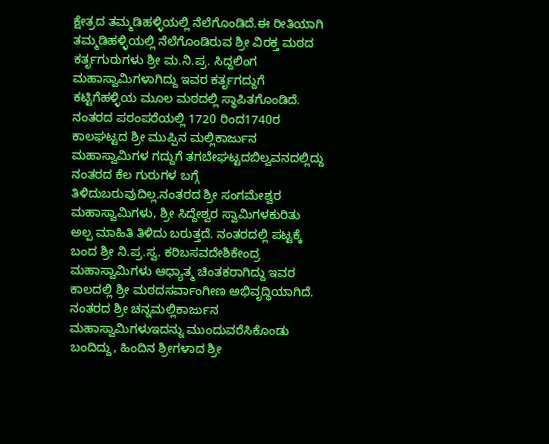ಕ್ಷೇತ್ರದ ತಮ್ಮಡಿಹಳ್ಳಿಯಲ್ಲಿ ನೆಲೆಗೊಂಡಿದೆ.ಈ ರೀತಿಯಾಗಿ ತಮ್ಮಡಿಹಳ್ಳಿಯಲ್ಲಿ ನೆಲೆಗೊಂಡಿರುವ ಶ್ರೀ ವಿರಕ್ತ ಮಠದ ಕರ್ತೃಗುರುಗಳು ಶ್ರೀ ಮ.ನಿ.ಪ್ರ. ಸಿದ್ದಲಿಂಗ ಮಹಾಸ್ವಾಮಿಗಳಾಗಿದ್ದು ಇವರ ಕರ್ತೃಗದ್ದುಗೆ ಕಟ್ಟಿಗೆಹಳ್ಳಿಯ ಮೂಲ ಮಠದಲ್ಲಿ ಸ್ಥಾಪಿತಗೊಂಡಿದೆ. ನಂತರದ ಪರಂಪರೆಯಲ್ಲಿ 1720 ರಿಂದ1740ರ ಕಾಲಘಟ್ಟದ ಶ್ರೀ ಮುಪ್ಪಿನ ಮಲ್ಲಿಕಾರ್ಜುನ ಮಹಾಸ್ವಾಮಿಗಳ ಗದ್ದುಗೆ ತಗಬೇಘಟ್ಟದಬಿಲ್ವವನದಲ್ಲಿದ್ದು ನಂತರದ ಕೆಲ ಗುರುಗಳ ಬಗ್ಗೆ ತಿಳಿದುಬರುವುದಿಲ್ಲ.ನಂತರದ ಶ್ರೀ ಸಂಗಮೇಶ್ವರ ಮಹಾಸ್ವಾಮಿಗಳು, ಶ್ರೀ ಸಿದ್ದೇಶ್ವರ ಸ್ವಾಮಿಗಳಕುರಿತು ಅಲ್ಪ ಮಾಹಿತಿ ತಿಳಿದು ಬರುತ್ತದೆ. ನಂತರದಲ್ಲಿ ಪಟ್ಟಕ್ಕೆ ಬಂದ ಶ್ರೀ ನಿ.ಪ್ರ.ಸ್ವ. ಕರಿಬಸವದೇಶಿಕೇಂದ್ರ ಮಹಾಸ್ವಾಮಿಗಳು ಆಧ್ಯಾತ್ಮ ಚಿಂತಕರಾಗಿದ್ದು ಇವರ ಕಾಲದಲ್ಲಿ ಶ್ರೀ ಮಠದಸರ್ವಾಂಗೀಣ ಅಭಿವೃದ್ಧಿಯಾಗಿದೆ. ನಂತರದ ಶ್ರೀ ಚನ್ನಮಲ್ಲಿಕಾರ್ಜುನ ಮಹಾಸ್ವಾಮಿಗಳುಇದನ್ನು ಮುಂದುವರೆಸಿಕೊಂಡು ಬಂದಿದ್ದು, ಹಿಂದಿನ ಶ್ರೀಗಳಾದ ಶ್ರೀ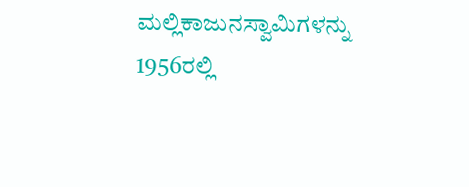ಮಲ್ಲಿಕಾಜುನಸ್ವಾಮಿಗಳನ್ನು 1956ರಲ್ಲಿ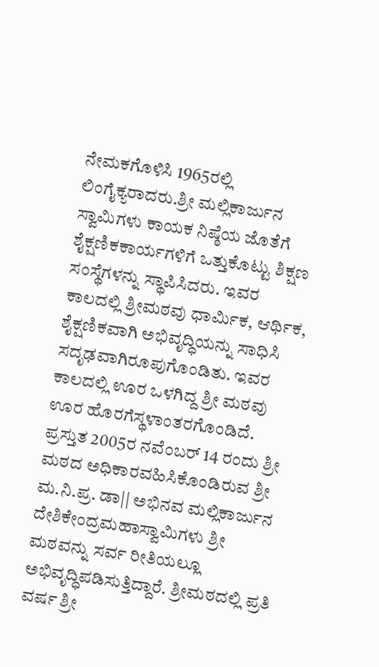ನೇಮಕಗೊಳಿಸಿ 1965ರಲ್ಲಿ ಲಿಂಗೈಕ್ಯರಾದರು.ಶ್ರೀ ಮಲ್ಲಿಕಾರ್ಜುನ ಸ್ವಾಮಿಗಳು ಕಾಯಕ ನಿಷ್ಠೆಯ ಜೊತೆಗೆ ಶೈಕ್ಷಣಿಕಕಾರ್ಯಗಳಿಗೆ ಒತ್ತುಕೊಟ್ಟು ಶಿಕ್ಷಣ ಸಂಸ್ಥೆಗಳನ್ನು ಸ್ಥಾಪಿಸಿದರು. ಇವರ ಕಾಲದಲ್ಲಿ ಶ್ರೀಮಠವು ಧಾರ್ಮಿಕ, ಆರ್ಥಿಕ, ಶೈಕ್ಷಣಿಕವಾಗಿ ಅಭಿವೃದ್ಧಿಯನ್ನು ಸಾಧಿಸಿ ಸದೃಢವಾಗಿರೂಪುಗೊಂಡಿತು. ಇವರ ಕಾಲದಲ್ಲಿ ಊರ ಒಳಗಿದ್ದ ಶ್ರೀ ಮಠವು ಊರ ಹೊರಗೆಸ್ಥಳಾಂತರಗೊಂಡಿದೆ. ಪ್ರಸ್ತುತ 2005ರ ನವೆಂಬರ್ 14 ರಂದು ಶ್ರೀ ಮಠದ ಅಧಿಕಾರವಹಿಸಿಕೊಂಡಿರುವ ಶ್ರೀ ಮ.ನಿ.ಪ್ರ. ಡಾ|| ಅಭಿನವ ಮಲ್ಲಿಕಾರ್ಜುನ ದೇಶಿಕೇಂದ್ರಮಹಾಸ್ವಾಮಿಗಳು ಶ್ರೀ ಮಠವನ್ನು ಸರ್ವ ರೀತಿಯಲ್ಲೂ ಅಭಿವೃದ್ಧಿಪಡಿಸುತ್ತಿದ್ದಾರೆ. ಶ್ರೀಮಠದಲ್ಲಿ ಪ್ರತಿ ವರ್ಷ ಶ್ರೀ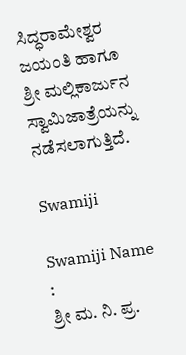ಸಿದ್ಧರಾಮೇಶ್ವರ ಜಯಂತಿ ಹಾಗೂ ಶ್ರೀ ಮಲ್ಲಿಕಾರ್ಜುನ ಸ್ವಾಮಿಜಾತ್ರೆಯನ್ನು ನಡೆಸಲಾಗುತ್ತಿದೆ.

Swamiji

Swamiji Name :
ಶ್ರೀ ಮ. ನಿ. ಪ್ರ.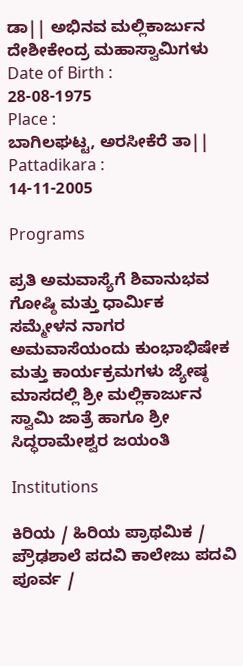ಡಾ|| ಅಭಿನವ ಮಲ್ಲಿಕಾರ್ಜುನ ದೇಶೀಕೇಂದ್ರ ಮಹಾಸ್ವಾಮಿಗಳು
Date of Birth :
28-08-1975
Place :
ಬಾಗಿಲಘಟ್ಟ, ಅರಸೀಕೆರೆ ತಾ||
Pattadikara :
14-11-2005

Programs

ಪ್ರತಿ ಅಮವಾಸ್ಯೆಗೆ ಶಿವಾನುಭವ ಗೋಷ್ಠಿ ಮತ್ತು ಧಾರ್ಮಿಕ ಸಮ್ಮೇಳನ ನಾಗರ ಅಮವಾಸೆಯಂದು ಕುಂಭಾಭಿಷೇಕ ಮತ್ತು ಕಾರ್ಯಕ್ರಮಗಳು ಜ್ಯೇಷ್ಠ ಮಾಸದಲ್ಲಿ ಶ್ರೀ ಮಲ್ಲಿಕಾರ್ಜುನ ಸ್ವಾಮಿ ಜಾತ್ರೆ ಹಾಗೂ ಶ್ರೀ ಸಿದ್ಧರಾಮೇಶ್ವರ ಜಯಂತಿ

Institutions

ಕಿರಿಯ / ಹಿರಿಯ ಪ್ರಾಥಮಿಕ / ಪ್ರೌಢಶಾಲೆ ಪದವಿ ಕಾಲೇಜು ಪದವಿ ಪೂರ್ವ /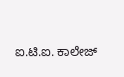ಐ.ಟಿ.ಐ. ಕಾಲೇಜ್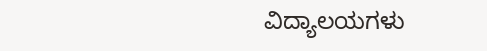ವಿದ್ಯಾಲಯಗಳು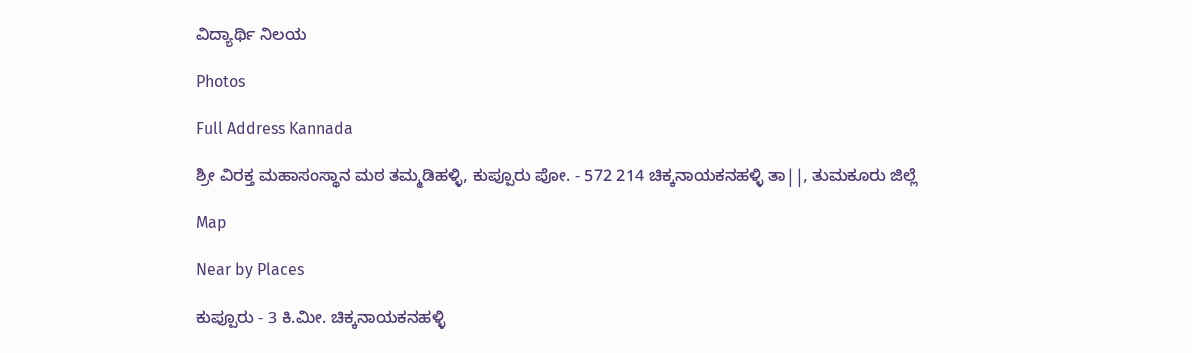ವಿದ್ಯಾರ್ಥಿ ನಿಲಯ

Photos

Full Address Kannada

ಶ್ರೀ ವಿರಕ್ತ ಮಹಾಸಂಸ್ಥಾನ ಮಠ ತಮ್ಮಡಿಹಳ್ಳಿ, ಕುಪ್ಪೂರು ಪೋ. - 572 214 ಚಿಕ್ಕನಾಯಕನಹಳ್ಳಿ ತಾ||, ತುಮಕೂರು ಜಿಲ್ಲೆ

Map

Near by Places

ಕುಪ್ಪೂರು - 3 ಕಿ.ಮೀ. ಚಿಕ್ಕನಾಯಕನಹಳ್ಳಿ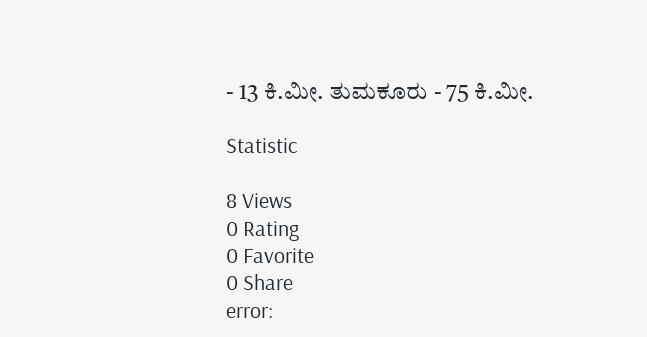- 13 ಕಿ.ಮೀ. ತುಮಕೂರು - 75 ಕಿ.ಮೀ.

Statistic

8 Views
0 Rating
0 Favorite
0 Share
error: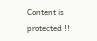Content is protected !!